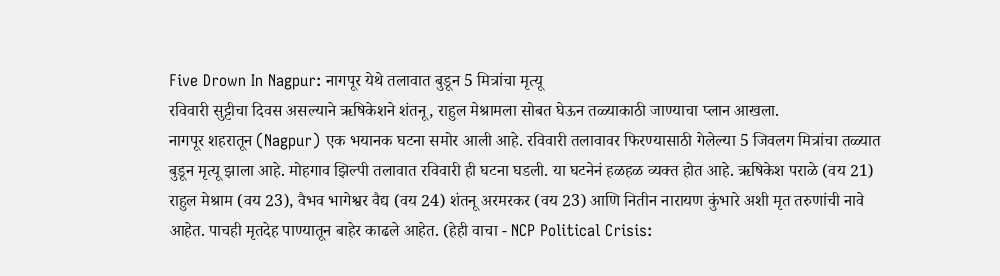Five Drown In Nagpur: नागपूर येथे तलावात बुडून 5 मित्रांचा मृत्यू
रविवारी सुट्टीचा दिवस असल्याने ऋषिकेशने शंतनू, राहुल मेश्रामला सोबत घेऊन तळ्याकाठी जाण्याचा प्लान आखला.
नागपूर शहरातून (Nagpur) एक भयानक घटना समोर आली आहे. रविवारी तलावावर फिरण्यासाठी गेलेल्या 5 जिवलग मित्रांचा तळ्यात बुडून मृत्यू झाला आहे. मोहगाव झिल्पी तलावात रविवारी ही घटना घडली. या घटनेनं हळहळ व्यक्त होत आहे. ऋषिकेश पराळे (वय 21) राहुल मेश्राम (वय 23), वैभव भागेश्वर वैद्य (वय 24) शंतनू अरमरकर (वय 23) आणि नितीन नारायण कुंभारे अशी मृत तरुणांची नावे आहेत. पाचही मृतदेह पाण्यातून बाहेर काढले आहेत. (हेही वाचा - NCP Political Crisis: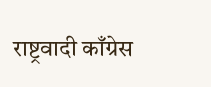राष्ट्रवादी काँग्रेस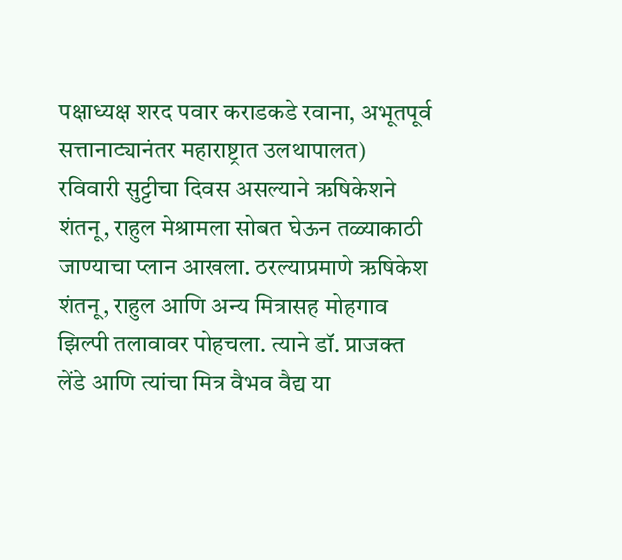पक्षाध्यक्ष शरद पवार कराडकडे रवाना, अभूतपूर्व सत्तानाट्यानंतर महाराष्ट्रात उलथापालत)
रविवारी सुट्टीचा दिवस असल्याने ऋषिकेशने शंतनू, राहुल मेश्रामला सोबत घेऊन तळ्याकाठी जाण्याचा प्लान आखला. ठरल्याप्रमाणे ऋषिकेश शंतनू, राहुल आणि अन्य मित्रासह मोहगाव झिल्पी तलावावर पोहचला. त्याने डॉ. प्राजक्त लेंडे आणि त्यांचा मित्र वैभव वैद्य या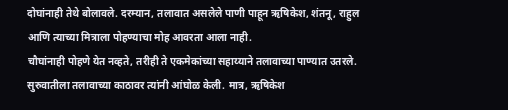दोघांनाही तेथे बोलावले. दरम्यान, तलावात असलेले पाणी पाहून ऋषिकेश, शंतनू, राहुल आणि त्याच्या मित्राला पोहण्याचा मोह आवरता आला नाही.
चौघांनाही पोहणे येत नव्हते, तरीही ते एकमेकांच्या सहाय्याने तलावाच्या पाण्यात उतरले. सुरुवातीला तलावाच्या काठावर त्यांनी आंघोळ केली. मात्र, ऋषिकेश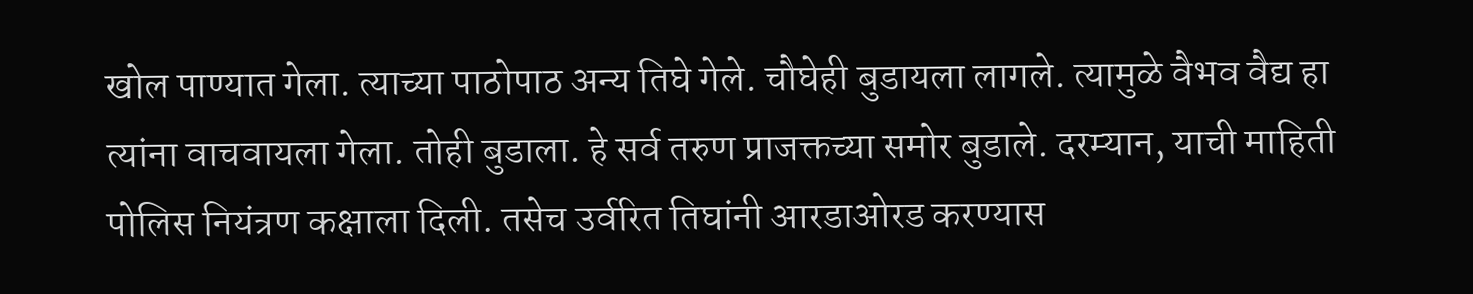खोल पाण्यात गेला. त्याच्या पाठोपाठ अन्य तिघे गेले. चौघेही बुडायला लागले. त्यामुळे वैभव वैद्य हा त्यांना वाचवायला गेला. तोही बुडाला. हे सर्व तरुण प्राजक्तच्या समोर बुडाले. दरम्यान, याची माहिती पोलिस नियंत्रण कक्षाला दिली. तसेच उर्वरित तिघांनी आरडाओरड करण्यास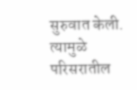सुरुवात केली. त्यामुळे परिसरातील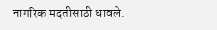नागरिक मदतीसाठी धावले.